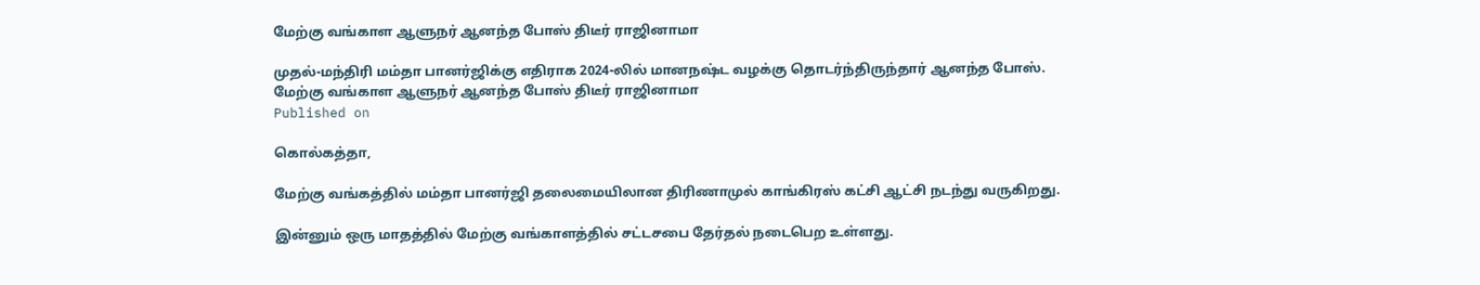மேற்கு வங்காள ஆளுநர் ஆனந்த போஸ் திடீர் ராஜினாமா

முதல்-மந்திரி மம்தா பானர்ஜிக்கு எதிராக 2024-லில் மானநஷ்ட வழக்கு தொடர்ந்திருந்தார் ஆனந்த போஸ்.
மேற்கு வங்காள ஆளுநர் ஆனந்த போஸ் திடீர் ராஜினாமா
Published on

கொல்கத்தா,

மேற்கு வங்கத்தில் மம்தா பானர்ஜி தலைமையிலான திரிணாமுல் காங்கிரஸ் கட்சி ஆட்சி நடந்து வருகிறது.

இன்னும் ஒரு மாதத்தில் மேற்கு வங்காளத்தில் சட்டசபை தேர்தல் நடைபெற உள்ளது.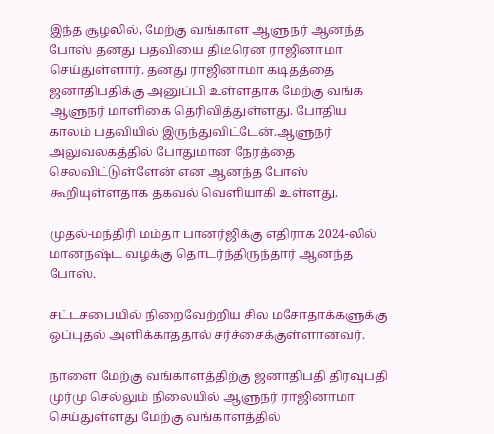இந்த சூழலில், மேற்கு வங்காள ஆளுநர் ஆனந்த போஸ் தனது பதவியை திடீரென ராஜினாமா செய்துள்ளார். தனது ராஜினாமா கடிதத்தை ஜனாதிபதிக்கு அனுப்பி உள்ளதாக மேற்கு வங்க ஆளுநர் மாளிகை தெரிவித்துள்ளது. போதிய காலம் பதவியில் இருந்துவிட்டேன்.ஆளுநர் அலுவலகத்தில் போதுமான நேரத்தை செலவிட்டுள்ளேன் என ஆனந்த போஸ் கூறியுள்ளதாக தகவல் வெளியாகி உள்ளது.

முதல்-மந்திரி மம்தா பானர்ஜிக்கு எதிராக 2024-லில் மானநஷ்ட வழக்கு தொடர்ந்திருந்தார் ஆனந்த போஸ்.

சட்டசபையில் நிறைவேற்றிய சில மசோதாக்களுக்கு ஒப்புதல் அளிக்காததால் சர்ச்சைக்குள்ளானவர்.

நாளை மேற்கு வங்காளத்திற்கு ஜனாதிபதி திரவுபதி முர்மு செல்லும் நிலையில் ஆளுநர் ராஜினாமா செய்துள்ளது மேற்கு வங்காளத்தில்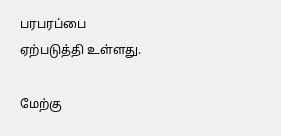பரபரப்பை ஏற்படுத்தி உள்ளது.

மேற்கு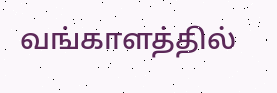வங்காளத்தில்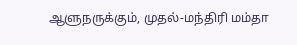ஆளுநருக்கும், முதல்-மந்திரி மம்தா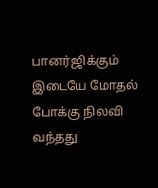பானர்ஜிக்கும் இடையே மோதல் போக்கு நிலவி வந்தது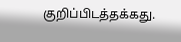குறிப்பிடத்தக்கது.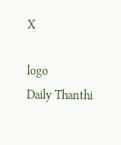X

logo
Daily Thanthi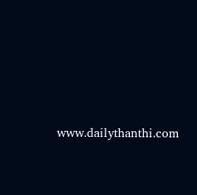www.dailythanthi.com